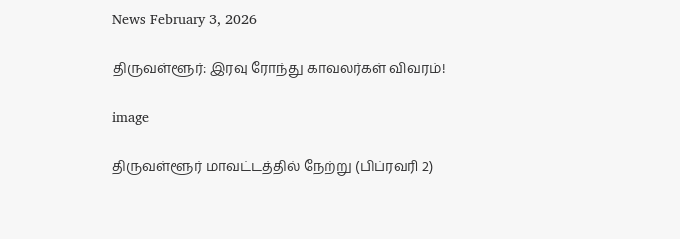News February 3, 2026

திருவள்ளூர்: இரவு ரோந்து காவலர்கள் விவரம்!

image

திருவள்ளூர் மாவட்டத்தில் நேற்று (பிப்ரவரி 2)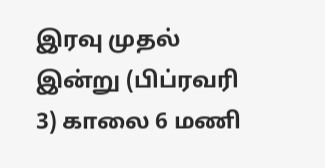இரவு முதல் இன்று (பிப்ரவரி 3) காலை 6 மணி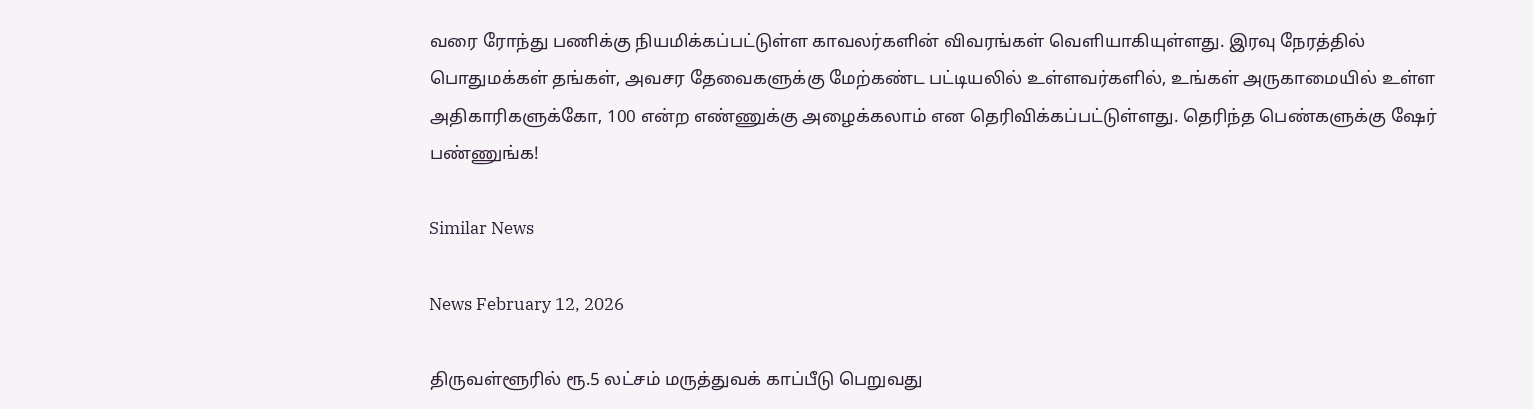வரை ரோந்து பணிக்கு நியமிக்கப்பட்டுள்ள காவலர்களின் விவரங்கள் வெளியாகியுள்ளது. இரவு நேரத்தில் பொதுமக்கள் தங்கள், அவசர தேவைகளுக்கு மேற்கண்ட பட்டியலில் உள்ளவர்களில், உங்கள் அருகாமையில் உள்ள அதிகாரிகளுக்கோ, 100 என்ற எண்ணுக்கு அழைக்கலாம் என தெரிவிக்கப்பட்டுள்ளது. தெரிந்த பெண்களுக்கு ஷேர் பண்ணுங்க!

Similar News

News February 12, 2026

திருவள்ளூரில் ரூ.5 லட்சம் மருத்துவக் காப்பீடு பெறுவது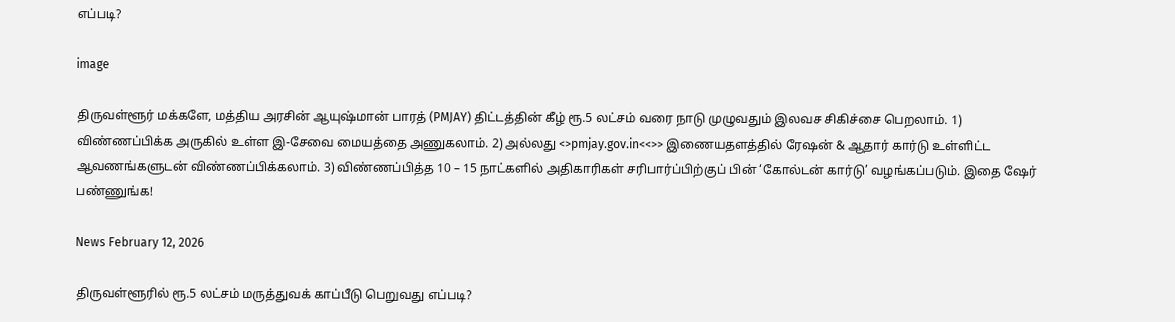எப்படி?

image

திருவள்ளூர் மக்களே, மத்திய அரசின் ஆயுஷ்மான் பாரத் (PMJAY) திட்டத்தின் கீழ் ரூ.5 லட்சம் வரை நாடு முழுவதும் இலவச சிகிச்சை பெறலாம். 1) விண்ணப்பிக்க அருகில் உள்ள இ-சேவை மையத்தை அணுகலாம். 2) அல்லது <>pmjay.gov.in<<>> இணையதளத்தில் ரேஷன் & ஆதார் கார்டு உள்ளிட்ட ஆவணங்களுடன் விண்ணப்பிக்கலாம். 3) விண்ணப்பித்த 10 – 15 நாட்களில் அதிகாரிகள் சரிபார்ப்பிற்குப் பின் ‘கோல்டன் கார்டு’ வழங்கப்படும். இதை ஷேர் பண்ணுங்க!

News February 12, 2026

திருவள்ளூரில் ரூ.5 லட்சம் மருத்துவக் காப்பீடு பெறுவது எப்படி?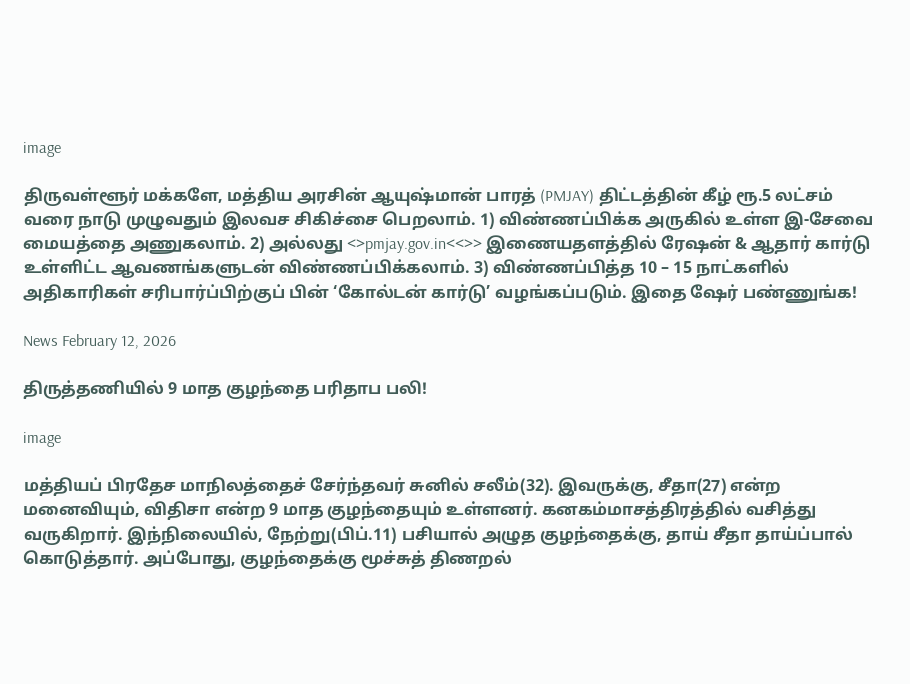image

திருவள்ளூர் மக்களே, மத்திய அரசின் ஆயுஷ்மான் பாரத் (PMJAY) திட்டத்தின் கீழ் ரூ.5 லட்சம் வரை நாடு முழுவதும் இலவச சிகிச்சை பெறலாம். 1) விண்ணப்பிக்க அருகில் உள்ள இ-சேவை மையத்தை அணுகலாம். 2) அல்லது <>pmjay.gov.in<<>> இணையதளத்தில் ரேஷன் & ஆதார் கார்டு உள்ளிட்ட ஆவணங்களுடன் விண்ணப்பிக்கலாம். 3) விண்ணப்பித்த 10 – 15 நாட்களில் அதிகாரிகள் சரிபார்ப்பிற்குப் பின் ‘கோல்டன் கார்டு’ வழங்கப்படும். இதை ஷேர் பண்ணுங்க!

News February 12, 2026

திருத்தணியில் 9 மாத குழந்தை பரிதாப பலி!

image

மத்தியப் பிரதேச மாநிலத்தைச் சேர்ந்தவர் சுனில் சலீம்(32). இவருக்கு, சீதா(27) என்ற மனைவியும், விதிசா என்ற 9 மாத குழந்தையும் உள்ளனர். கனகம்மாசத்திரத்தில் வசித்து வருகிறார். இந்நிலையில், நேற்று(பிப்.11) பசியால் அழுத குழந்தைக்கு, தாய் சீதா தாய்ப்பால் கொடுத்தார். அப்போது, குழந்தைக்கு மூச்சுத் திணறல்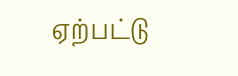ஏற்பட்டு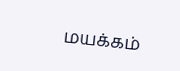மயக்கம்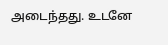அடைந்தது. உடனே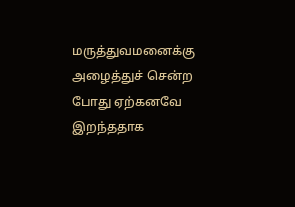மருத்துவமனைக்கு அழைத்துச் சென்ற போது ஏற்கனவே இறந்ததாக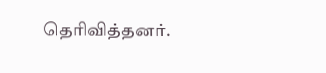தெரிவித்தனர்.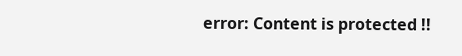error: Content is protected !!